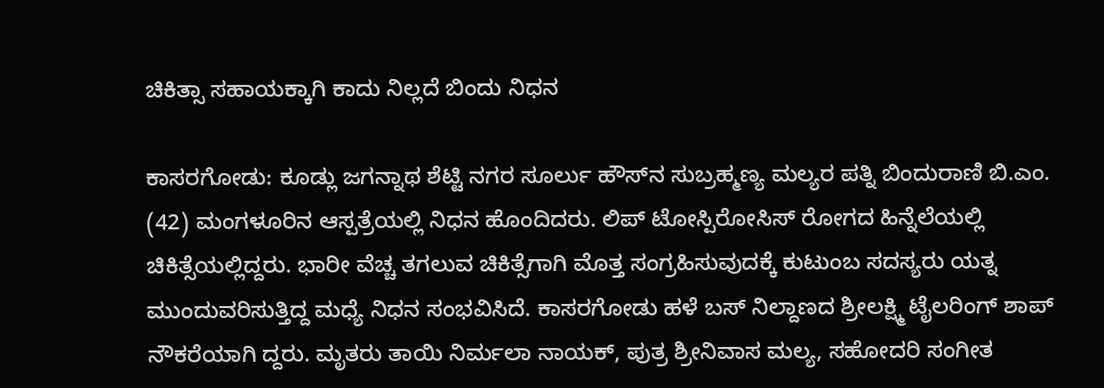ಚಿಕಿತ್ಸಾ ಸಹಾಯಕ್ಕಾಗಿ ಕಾದು ನಿಲ್ಲದೆ ಬಿಂದು ನಿಧನ

ಕಾಸರಗೋಡು: ಕೂಡ್ಲು ಜಗನ್ನಾಥ ಶೆಟ್ಟಿ ನಗರ ಸೂರ್ಲು ಹೌಸ್‌ನ ಸುಬ್ರಹ್ಮಣ್ಯ ಮಲ್ಯರ ಪತ್ನಿ ಬಿಂದುರಾಣಿ ಬಿ.ಎಂ. (42) ಮಂಗಳೂರಿನ ಆಸ್ಪತ್ರೆಯಲ್ಲಿ ನಿಧನ ಹೊಂದಿದರು. ಲಿಪ್ ಟೋಸ್ಪಿರೋಸಿಸ್ ರೋಗದ ಹಿನ್ನೆಲೆಯಲ್ಲಿ ಚಿಕಿತ್ಸೆಯಲ್ಲಿದ್ದರು. ಭಾರೀ ವೆಚ್ಚ ತಗಲುವ ಚಿಕಿತ್ಸೆಗಾಗಿ ಮೊತ್ತ ಸಂಗ್ರಹಿಸುವುದಕ್ಕೆ ಕುಟುಂಬ ಸದಸ್ಯರು ಯತ್ನ ಮುಂದುವರಿಸುತ್ತಿದ್ದ ಮಧ್ಯೆ ನಿಧನ ಸಂಭವಿಸಿದೆ. ಕಾಸರಗೋಡು ಹಳೆ ಬಸ್ ನಿಲ್ದಾಣದ ಶ್ರೀಲಕ್ಷ್ಮಿ ಟೈಲರಿಂಗ್ ಶಾಪ್ ನೌಕರೆಯಾಗಿ ದ್ದರು. ಮೃತರು ತಾಯಿ ನಿರ್ಮಲಾ ನಾಯಕ್, ಪುತ್ರ ಶ್ರೀನಿವಾಸ ಮಲ್ಯ, ಸಹೋದರಿ ಸಂಗೀತ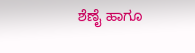ಶೆಣೈ ಹಾಗೂ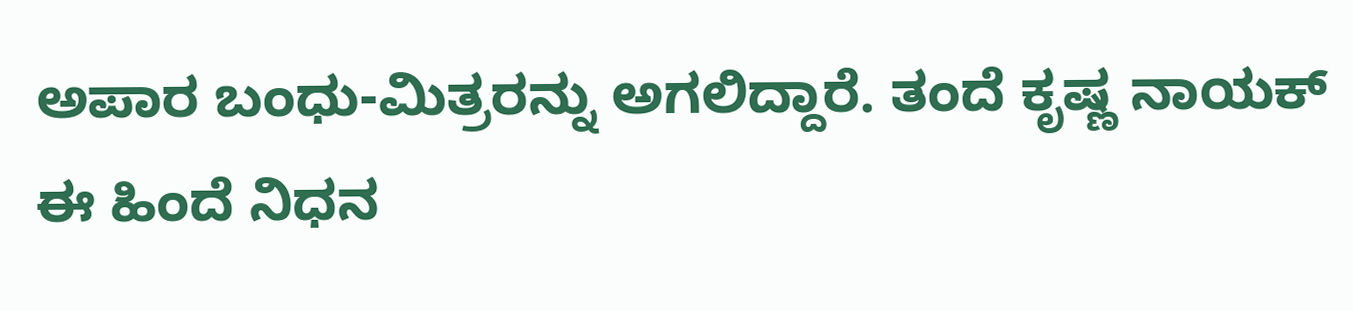ಅಪಾರ ಬಂಧು-ಮಿತ್ರರನ್ನು ಅಗಲಿದ್ದಾರೆ. ತಂದೆ ಕೃಷ್ಣ ನಾಯಕ್ ಈ ಹಿಂದೆ ನಿಧನ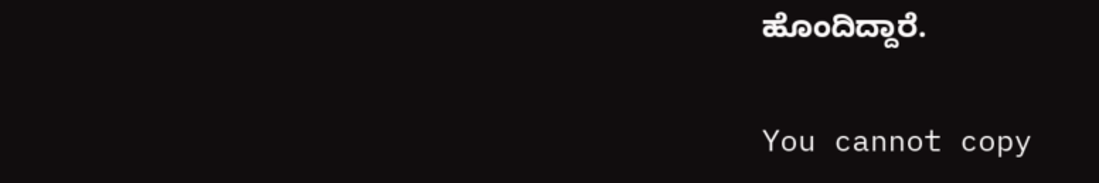ಹೊಂದಿದ್ದಾರೆ.

You cannot copy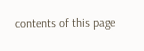contents of this page